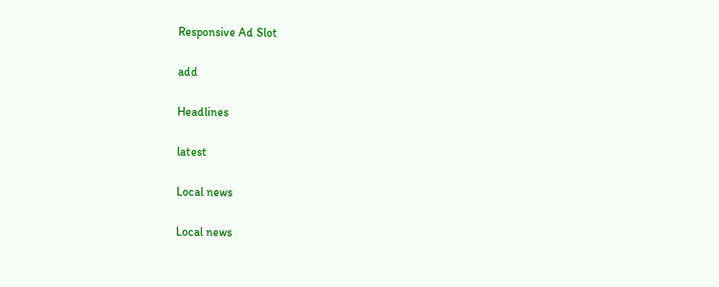Responsive Ad Slot

add

Headlines

latest

Local news

Local news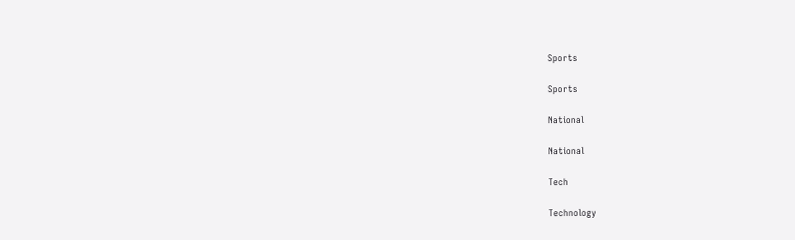Sports

Sports

National

National

Tech

Technology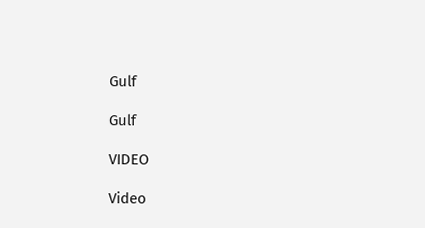Gulf

Gulf

VIDEO

Video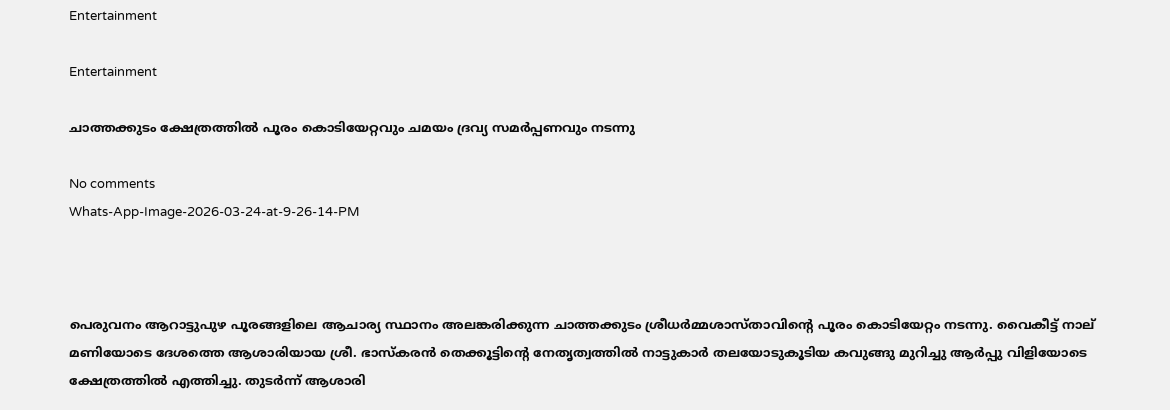Entertainment

Entertainment

ചാത്തക്കുടം ക്ഷേത്രത്തിൽ പൂരം കൊടിയേറ്റവും ചമയം ദ്രവ്യ സമർപ്പണവും നടന്നു

No comments
Whats-App-Image-2026-03-24-at-9-26-14-PM



പെരുവനം ആറാട്ടുപുഴ പൂരങ്ങളിലെ ആചാര്യ സ്ഥാനം അലങ്കരിക്കുന്ന ചാത്തക്കുടം ശ്രീധർമ്മശാസ്താവിന്റെ പൂരം കൊടിയേറ്റം നടന്നു. വൈകീട്ട് നാല് മണിയോടെ ദേശത്തെ ആശാരിയായ ശ്രീ. ഭാസ്കരൻ തെക്കൂട്ടിന്റെ നേതൃത്വത്തിൽ നാട്ടുകാർ തലയോടുകൂടിയ കവുങ്ങു മുറിച്ചു ആർപ്പു വിളിയോടെ  ക്ഷേത്രത്തിൽ എത്തിച്ചു. തുടർന്ന് ആശാരി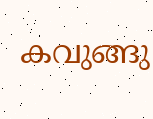കവുങ്ങു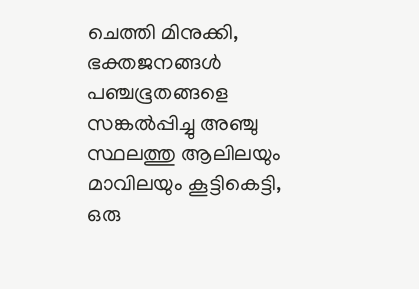ചെത്തി മിനുക്കി, ഭക്തജനങ്ങൾ പഞ്ചഭൂതങ്ങളെ സങ്കൽപ്പിച്ചു അഞ്ചു സ്ഥലത്തു ആലിലയും മാവിലയും കൂട്ടികെട്ടി, ഒരു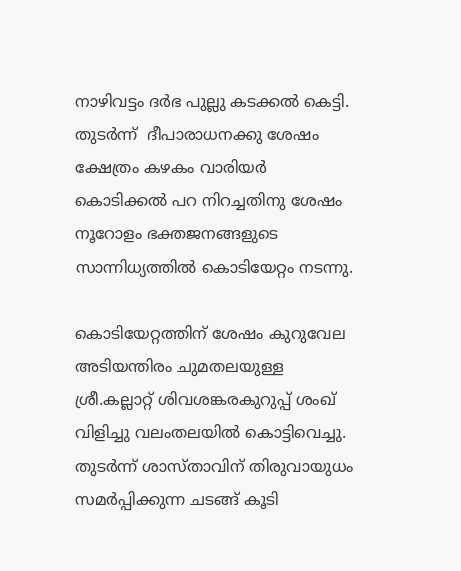നാഴിവട്ടം ദർഭ പുല്ലു കടക്കൽ കെട്ടി. തുടർന്ന്  ദീപാരാധനക്കു ശേഷം ക്ഷേത്രം കഴകം വാരിയർ  കൊടിക്കൽ പറ നിറച്ചതിനു ശേഷം നൂറോളം ഭക്തജനങ്ങളുടെ സാന്നിധ്യത്തിൽ കൊടിയേറ്റം നടന്നു.

കൊടിയേറ്റത്തിന് ശേഷം കുറുവേല അടിയന്തിരം ചുമതലയുള്ള ശ്രീ.കല്ലാറ്റ് ശിവശങ്കരകുറുപ്പ് ശംഖ് വിളിച്ചു വലംതലയിൽ കൊട്ടിവെച്ചു. തുടർന്ന് ശാസ്താവിന് തിരുവായുധം സമർപ്പിക്കുന്ന ചടങ്ങ് കൂടി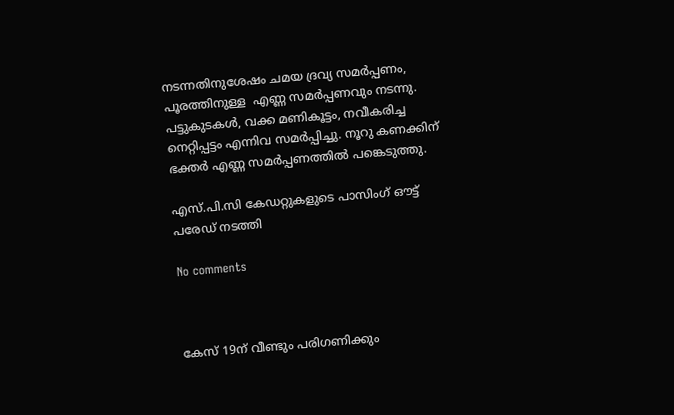നടന്നതിനുശേഷം ചമയ ദ്രവ്യ സമർപ്പണം, പൂരത്തിനുള്ള  എണ്ണ സമർപ്പണവും നടന്നു. പട്ടുകുടകൾ, വക്ക മണികൂട്ടം, നവീകരിച്ച നെറ്റിപ്പട്ടം എന്നിവ സമർപ്പിച്ചു. നൂറു കണക്കിന് ഭക്തർ എണ്ണ സമർപ്പണത്തിൽ പങ്കെടുത്തു.

എസ്.പി.സി കേഡറ്റുകളുടെ പാസിംഗ് ഔട്ട് പരേഡ് നടത്തി

No comments



കേസ് 19ന് വീണ്ടും പരിഗണിക്കും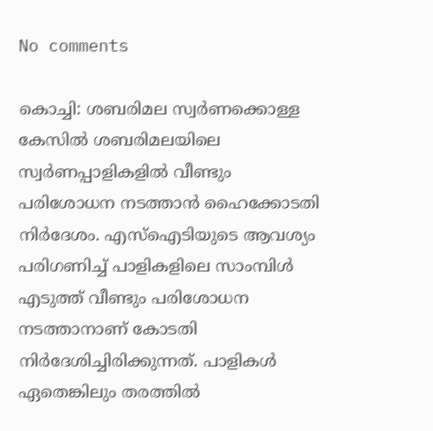No comments

കൊച്ചി: ശബരിമല സ്വർണക്കൊള്ള കേസിൽ ശബരിമലയിലെ സ്വർണപ്പാളികളിൽ വീണ്ടും പരിശോധന നടത്താൻ ഹൈക്കോടതി നിർദേശം. എസ്ഐടിയുടെ ആവശ്യം പരിഗണിച്ച് പാളികളിലെ സാംമ്പിൾ എടുത്ത് വീണ്ടും പരിശോധന നടത്താനാണ് കോടതി നിർദേശിച്ചിരിക്കുന്നത്. പാളികൾ ഏതെങ്കിലും തരത്തിൽ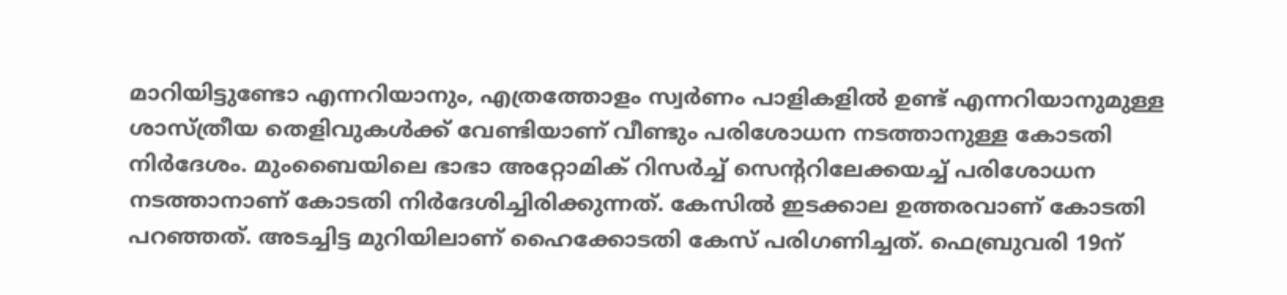മാറിയിട്ടുണ്ടോ എന്നറിയാനും, എത്രത്തോളം സ്വർണം പാളികളിൽ ഉണ്ട് എന്നറിയാനുമുള്ള ശാസ്ത്രീയ തെളിവുകൾക്ക് വേണ്ടിയാണ് വീണ്ടും പരിശോധന നടത്താനുള്ള കോടതി നിർദേശം. മുംബൈയിലെ ഭാഭാ അറ്റോമിക് റിസർച്ച് സെന്ററിലേക്കയച്ച് പരിശോധന നടത്താനാണ് കോടതി നിർദേശിച്ചിരിക്കുന്നത്. കേസിൽ ഇടക്കാല ഉത്തരവാണ് കോടതി പറഞ്ഞത്. അടച്ചിട്ട മുറിയിലാണ് ഹൈക്കോടതി കേസ് പരിഗണിച്ചത്. ഫെബ്രുവരി 19ന്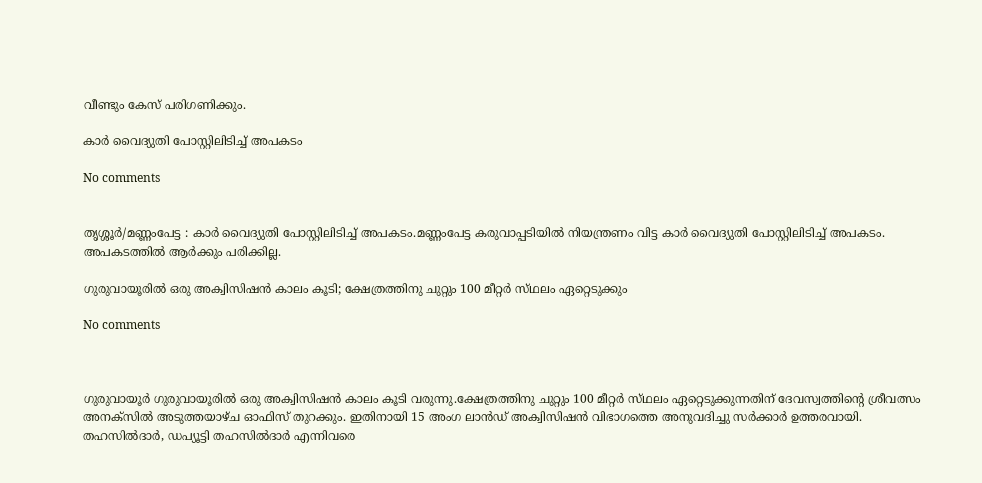വീണ്ടും കേസ് പരിഗണിക്കും.

കാർ വൈദ്യുതി പോസ്റ്റിലിടിച്ച് അപകടം

No comments


തൃശ്ശൂർ/മണ്ണംപേട്ട : കാർ വൈദ്യുതി പോസ്റ്റിലിടിച്ച് അപകടം.മണ്ണംപേട്ട കരുവാപ്പടിയിൽ നിയന്ത്രണം വിട്ട കാർ വൈദ്യുതി പോസ്റ്റിലിടിച്ച് അപകടം. അപകടത്തിൽ ആർക്കും പരിക്കില്ല.

ഗുരുവായൂരിൽ ഒരു അക്വിസിഷൻ കാലം കൂടി; ക്ഷേത്രത്തിനു ചുറ്റും 100 മീറ്റർ സ്‌ഥലം ഏറ്റെടുക്കും

No comments



ഗുരുവായൂർ ഗുരുവായൂരിൽ ഒരു അക്വിസിഷൻ കാലം കൂടി വരുന്നു.ക്ഷേത്രത്തിനു ചുറ്റും 100 മീറ്റർ സ്‌ഥലം ഏറ്റെടുക്കുന്നതിന് ദേവസ്വത്തിന്റെ ശ്രീവത്സം അനക്‌സിൽ അടുത്തയാഴ്‌ച ഓഫിസ് തുറക്കും. ഇതിനായി 15 അംഗ ലാൻഡ് അക്വിസിഷൻ വിഭാഗത്തെ അനുവദിച്ചു സർക്കാർ ഉത്തരവായി. തഹസിൽദാർ, ഡപ്യൂട്ടി തഹസിൽദാർ എന്നിവരെ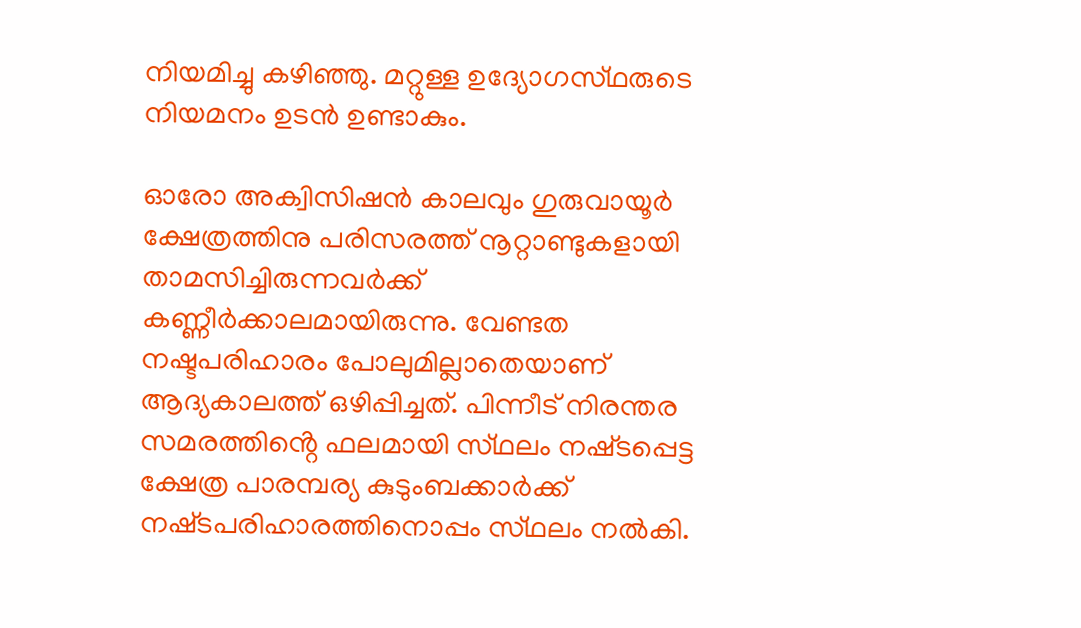നിയമിച്ചു കഴിഞ്ഞു. മറ്റുള്ള ഉദ്യോഗസ്‌ഥരുടെ നിയമനം ഉടൻ ഉണ്ടാകും.

ഓരോ അക്വിസിഷൻ കാലവും ഗുരുവായൂർ ക്ഷേത്രത്തിനു പരിസരത്ത് നൂറ്റാണ്ടുകളായി താമസിച്ചിരുന്നവർക്ക് കണ്ണീർക്കാലമായിരുന്നു. വേണ്ടത നഷ്ടപരിഹാരം പോലുമില്ലാതെയാണ് ആദ്യകാലത്ത് ഒഴിപ്പിച്ചത്. പിന്നീട് നിരന്തര സമരത്തിൻ്റെ ഫലമായി സ്‌ഥലം നഷ്‌ടപ്പെട്ട ക്ഷേത്ര പാരമ്പര്യ കുടുംബക്കാർക്ക് നഷ്‌ടപരിഹാരത്തിനൊപ്പം സ്‌ഥലം നൽകി.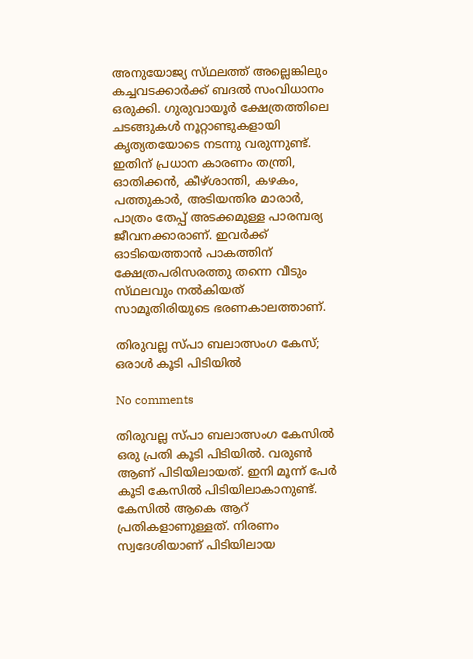അനുയോജ്യ സ്‌ഥലത്ത് അല്ലെങ്കിലും കച്ചവടക്കാർക്ക് ബദൽ സംവിധാനം ഒരുക്കി. ഗുരുവായൂർ ക്ഷേത്രത്തിലെ ചടങ്ങുകൾ നൂറ്റാണ്ടുകളായി കൃത്യതയോടെ നടന്നു വരുന്നുണ്ട്. ഇതിന് പ്രധാന കാരണം തന്ത്രി, ഓതിക്കൻ, കീഴ്ശാന്തി, കഴകം, പത്തുകാർ, അടിയന്തിര മാരാർ, പാത്രം തേപ്പ് അടക്കമുള്ള പാരമ്പര്യ ജീവനക്കാരാണ്. ഇവർക്ക് ഓടിയെത്താൻ പാകത്തിന് ക്ഷേത്രപരിസരത്തു തന്നെ വീടും സ്‌ഥലവും നൽകിയത് സാമൂതിരിയുടെ ഭരണകാലത്താണ്.

തിരുവല്ല സ്പാ ബലാത്സംഗ കേസ്; ഒരാൾ കൂടി പിടിയിൽ

No comments

തിരുവല്ല സ്പാ ബലാത്സംഗ കേസിൽ ഒരു പ്രതി കൂടി പിടിയിൽ. വരുൺ ആണ് പിടിയിലായത്. ഇനി മൂന്ന് പേർ കൂടി കേസിൽ പിടിയിലാകാനുണ്ട്. കേസിൽ ആകെ ആറ് പ്രതികളാണുള്ളത്. നിരണം സ്വദേശിയാണ് പിടിയിലായ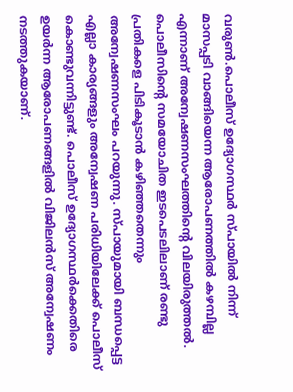വരുൺ.പൊലീസ് ഉദ്യോഗസ്ഥർ സ്പായിൽ നിന്ന് മാസപ്പടി വാങ്ങിയെന്ന ആരോപണത്തിൽ കഴമ്പില്ല എന്നാണ് അന്വേഷണസംഘത്തിന്റെ വിലയിരുത്തൽ. പൊലീസിന്റെ സമയോചിത ഇടപെടലിലാണ് രണ്ടു പ്രതികളെ പിടികൂടാൻ കഴിഞ്ഞതെന്നും അന്വേഷണസംഘം പറയുന്നു. സ്പായുമായി ബന്ധപ്പെട്ട എല്ലാ കാര്യങ്ങളും അന്വേഷണ പരിധിയിലേക്ക് പൊലീസ് കൊണ്ടുവന്നിട്ടുണ്ട്. പൊലീസ് ഉദ്യോഗസ്ഥർക്കെതിരെ ഉയർന്ന ആരോപണങ്ങളിൽ വിജിലൻസ് അന്വേഷണം നടത്തുകയാണ്.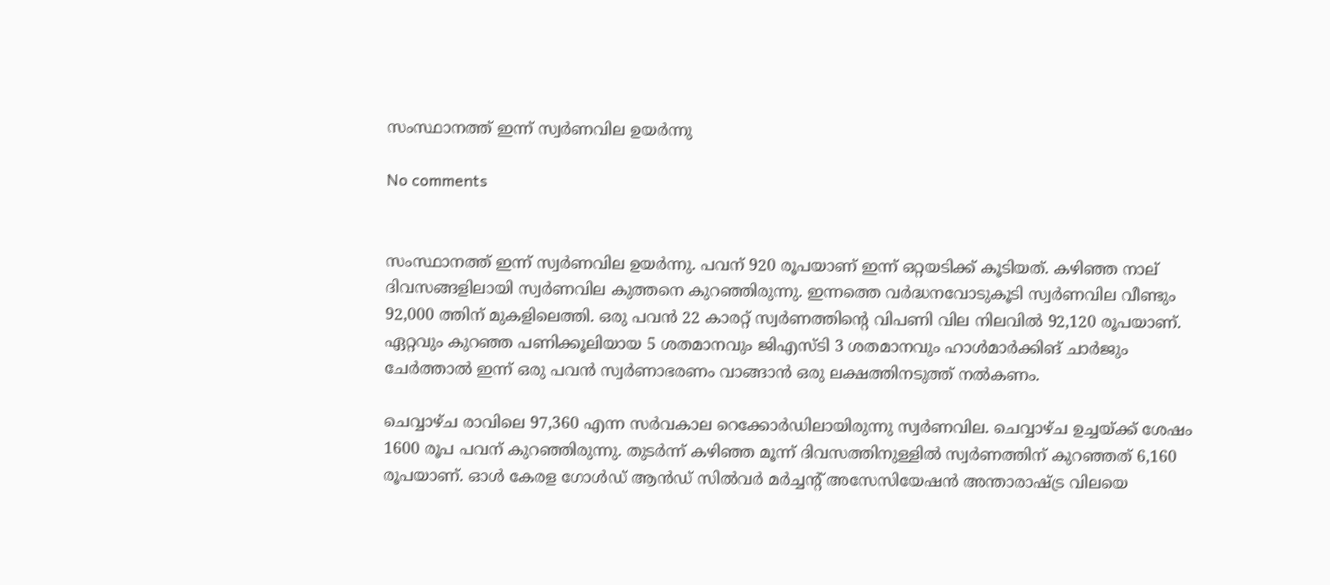സംസ്ഥാനത്ത് ഇന്ന് സ്വർണവില ഉയർന്നു

No comments


സംസ്ഥാനത്ത് ഇന്ന് സ്വർണവില ഉയർന്നു. പവന് 920 രൂപയാണ് ഇന്ന് ഒറ്റയടിക്ക് കൂടിയത്. കഴിഞ്ഞ നാല് ദിവസങ്ങളിലായി സ്വർണവില കുത്തനെ കുറഞ്ഞിരുന്നു. ഇന്നത്തെ വർദ്ധനവോടുകൂടി സ്വർണവില വീണ്ടും 92,000 ത്തിന് മുകളിലെത്തി. ഒരു പവൻ 22 കാരറ്റ് സ്വർണത്തിന്റെ വിപണി വില നിലവിൽ 92,120 രൂപയാണ്. ഏറ്റവും കുറഞ്ഞ പണിക്കൂലിയായ 5 ശതമാനവും ജിഎസ്ടി 3 ശതമാനവും ഹാൾമാർക്കിങ് ചാർജും ചേർത്താൽ ഇന്ന് ഒരു പവൻ സ്വർണാഭരണം വാങ്ങാൻ ഒരു ലക്ഷത്തിനടുത്ത് നൽകണം.

ചെവ്വാഴ്ച രാവിലെ 97,360 എന്ന സർവകാല റെക്കോർഡിലായിരുന്നു സ്വർണവില. ചെവ്വാഴ്ച ഉച്ചയ്ക്ക് ശേഷം 1600 രൂപ പവന് കുറ‍ഞ്ഞിരുന്നു. തുടർന്ന് കഴിഞ്ഞ മൂന്ന് ദിവസത്തിനുള്ളിൽ സ്വർണത്തിന് കുറ‍ഞ്ഞത് 6,160 രൂപയാണ്. ഓൾ കേരള ഗോൾഡ് ആൻഡ് സിൽവർ മർച്ചന്റ് അസേസിയേഷൻ അന്താരാഷ്ട്ര വിലയെ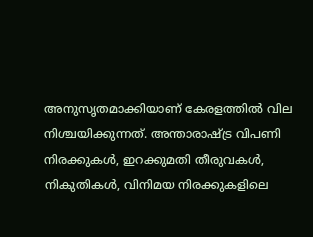അനുസൃതമാക്കിയാണ് കേരളത്തിൽ വില നിശ്ചയിക്കുന്നത്. അന്താരാഷ്ട്ര വിപണി നിരക്കുകൾ, ഇറക്കുമതി തീരുവകൾ, നികുതികൾ, വിനിമയ നിരക്കുകളിലെ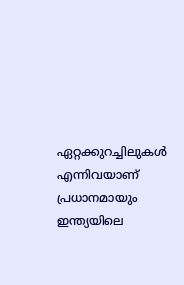ഏറ്റക്കുറച്ചിലുകൾ എന്നിവയാണ് പ്രധാനമായും ഇന്ത്യയിലെ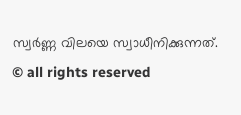സ്വർണ്ണ വിലയെ സ്വാധീനിക്കുന്നത്.
© all rights reserved